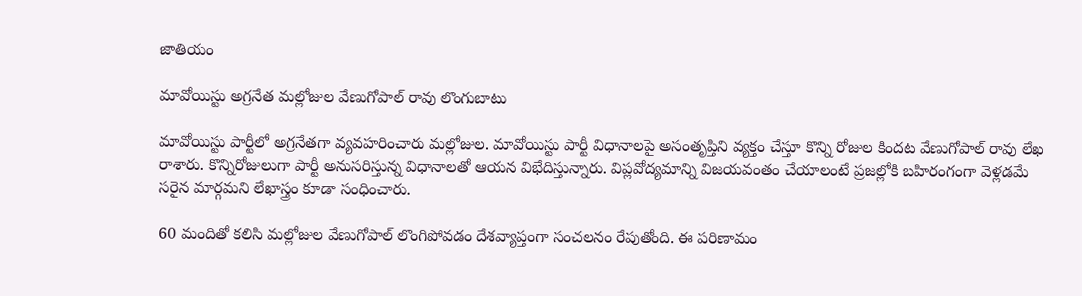జాతియం

మావోయిస్టు అగ్రనేత మల్లోజుల వేణుగోపాల్ రావు లొంగుబాటు

మావోయిస్టు పార్టీలో అగ్రనేతగా వ్యవహరించారు మల్లోజుల. మావోయిస్టు పార్టీ విధానాలపై అసంతృప్తిని వ్యక్తం చేస్తూ కొన్ని రోజుల కిందట వేణుగోపాల్ రావు లేఖ రాశారు. కొన్నిరోజులుగా పార్టీ అనుసరిస్తున్న విధానాలతో ఆయన విభేదిస్తున్నారు. విప్లవోద్యమాన్ని విజయవంతం చేయాలంటే ప్రజల్లోకి బహిరంగంగా వెళ్లడమే సరైన మార్గమని లేఖాస్త్రం కూడా సంధించారు.

60 మందితో కలిసి మల్లోజుల వేణుగోపాల్ లొంగిపోవడం దేశవ్యాప్తంగా సంచలనం రేపుతోంది. ఈ పరిణామం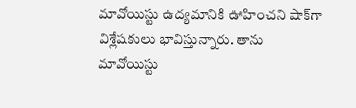మావోయిస్టు ఉద్యమానికి ఊహించని షాక్‌గా విశ్లేషకులు భావిస్తున్నారు. తాను మావోయిస్టు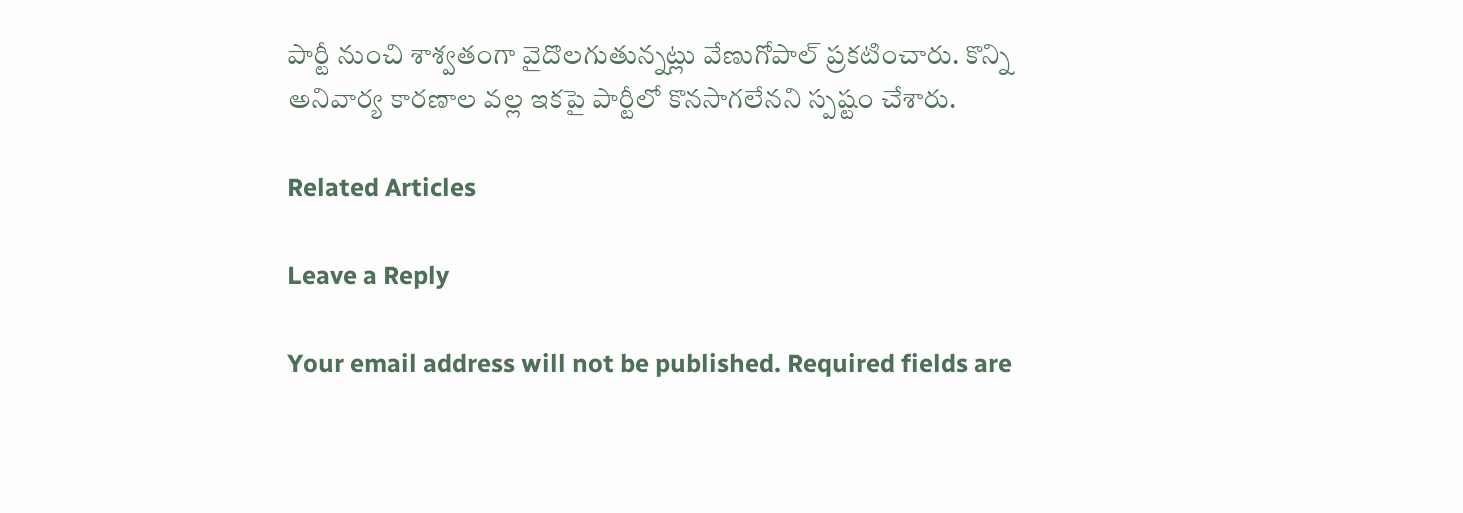పార్టీ నుంచి శాశ్వతంగా వైదొలగుతున్నట్లు వేణుగోపాల్ ప్రకటించారు. కొన్ని అనివార్య కారణాల వల్ల ఇకపై పార్టీలో కొనసాగలేనని స్పష్టం చేశారు.

Related Articles

Leave a Reply

Your email address will not be published. Required fields are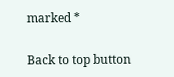marked *

Back to top button